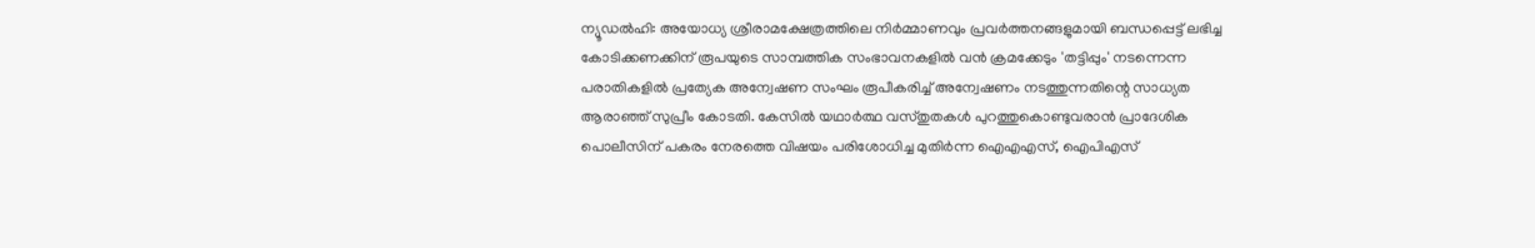ന്യൂഡൽഹി: അയോധ്യ ശ്രീരാമക്ഷേത്രത്തിലെ നിർമ്മാണവും പ്രവർത്തനങ്ങളുമായി ബന്ധപ്പെട്ട് ലഭിച്ച കോടിക്കണക്കിന് രൂപയുടെ സാമ്പത്തിക സംഭാവനകളിൽ വൻ ക്രമക്കേടും 'തട്ടിപ്പും' നടന്നെന്ന പരാതികളിൽ പ്രത്യേക അന്വേഷണ സംഘം രൂപീകരിച്ച് അന്വേഷണം നടത്തുന്നതിന്റെ സാധ്യത ആരാഞ്ഞ് സുപ്രീം കോടതി. കേസിൽ യഥാർത്ഥ വസ്തുതകൾ പുറത്തുകൊണ്ടുവരാൻ പ്രാദേശിക പൊലീസിന് പകരം നേരത്തെ വിഷയം പരിശോധിച്ച മുതിർന്ന ഐഎഎസ്, ഐപിഎസ്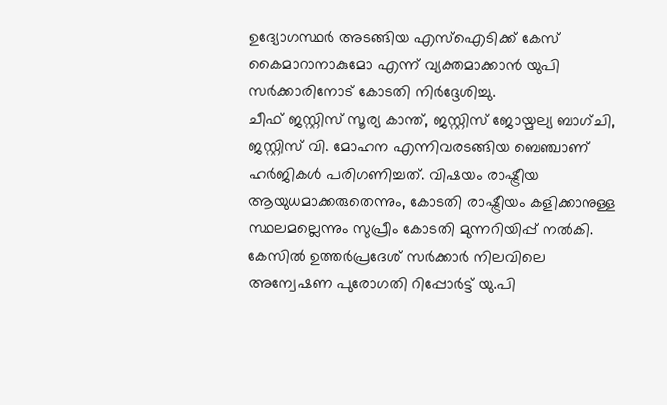ഉദ്യോഗസ്ഥർ അടങ്ങിയ എസ്ഐടിക്ക് കേസ് കൈമാറാനാകുമോ എന്ന് വ്യക്തമാക്കാൻ യുപി സർക്കാരിനോട് കോടതി നിർദ്ദേശിച്ചു.
ചീഫ് ജസ്റ്റിസ് സൂര്യ കാന്ത്, ജസ്റ്റിസ് ജോയ്മല്യ ബാഗ്ചി, ജസ്റ്റിസ് വി. മോഹന എന്നിവരടങ്ങിയ ബെഞ്ചാണ് ഹർജികൾ പരിഗണിച്ചത്. വിഷയം രാഷ്ട്രീയ ആയുധമാക്കരുതെന്നും, കോടതി രാഷ്ട്രീയം കളിക്കാനുള്ള സ്ഥലമല്ലെന്നും സുപ്രീം കോടതി മുന്നറിയിപ്പ് നൽകി.
കേസിൽ ഉത്തർപ്രദേശ് സർക്കാർ നിലവിലെ അന്വേഷണ പുരോഗതി റിപ്പോർട്ട് യു.പി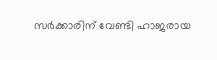സർക്കാരിന് വേണ്ടി ഹാജരായ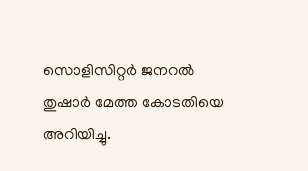സൊളിസിറ്റർ ജനറൽ തുഷാർ മേത്ത കോടതിയെ അറിയിച്ചു.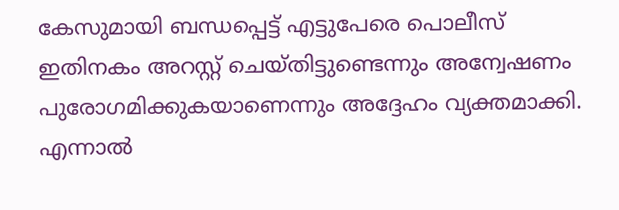കേസുമായി ബന്ധപ്പെട്ട് എട്ടുപേരെ പൊലീസ് ഇതിനകം അറസ്റ്റ് ചെയ്തിട്ടുണ്ടെന്നും അന്വേഷണം പുരോഗമിക്കുകയാണെന്നും അദ്ദേഹം വ്യക്തമാക്കി. എന്നാൽ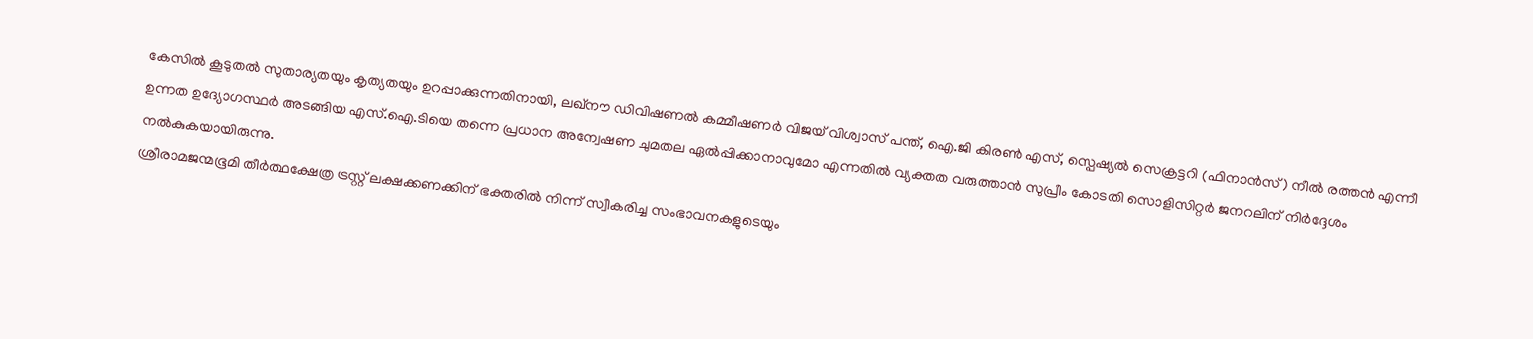കേസിൽ കൂടുതൽ സുതാര്യതയും കൃത്യതയും ഉറപ്പാക്കുന്നതിനായി, ലഖ്നൗ ഡിവിഷണൽ കമ്മീഷണർ വിജയ് വിശ്വാസ് പന്ത്, ഐ.ജി കിരൺ എസ്, സ്പെഷ്യൽ സെക്രട്ടറി (ഫിനാൻസ്) നീൽ രത്തൻ എന്നീ ഉന്നത ഉദ്യോഗസ്ഥർ അടങ്ങിയ എസ്.ഐ.ടിയെ തന്നെ പ്രധാന അന്വേഷണ ചുമതല ഏൽപ്പിക്കാനാവുമോ എന്നതിൽ വ്യക്തത വരുത്താൻ സുപ്രീം കോടതി സൊളിസിറ്റർ ജനറലിന് നിർദ്ദേശം നൽകുകയായിരുന്നു.
ശ്രീരാമജന്മഭൂമി തീർത്ഥക്ഷേത്ര ട്രസ്റ്റ് ലക്ഷക്കണക്കിന് ഭക്തരിൽ നിന്ന് സ്വീകരിച്ച സംഭാവനകളുടെയും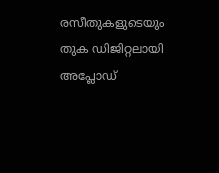രസീതുകളുടെയും തുക ഡിജിറ്റലായി അപ്ലോഡ്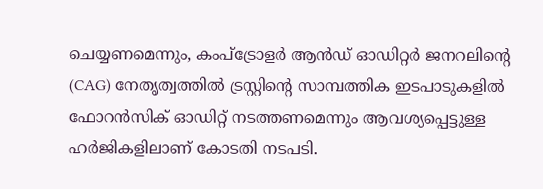ചെയ്യണമെന്നും, കംപ്ട്രോളർ ആൻഡ് ഓഡിറ്റർ ജനറലിന്റെ (CAG) നേതൃത്വത്തിൽ ട്രസ്റ്റിന്റെ സാമ്പത്തിക ഇടപാടുകളിൽ ഫോറൻസിക് ഓഡിറ്റ് നടത്തണമെന്നും ആവശ്യപ്പെട്ടുള്ള ഹർജികളിലാണ് കോടതി നടപടി.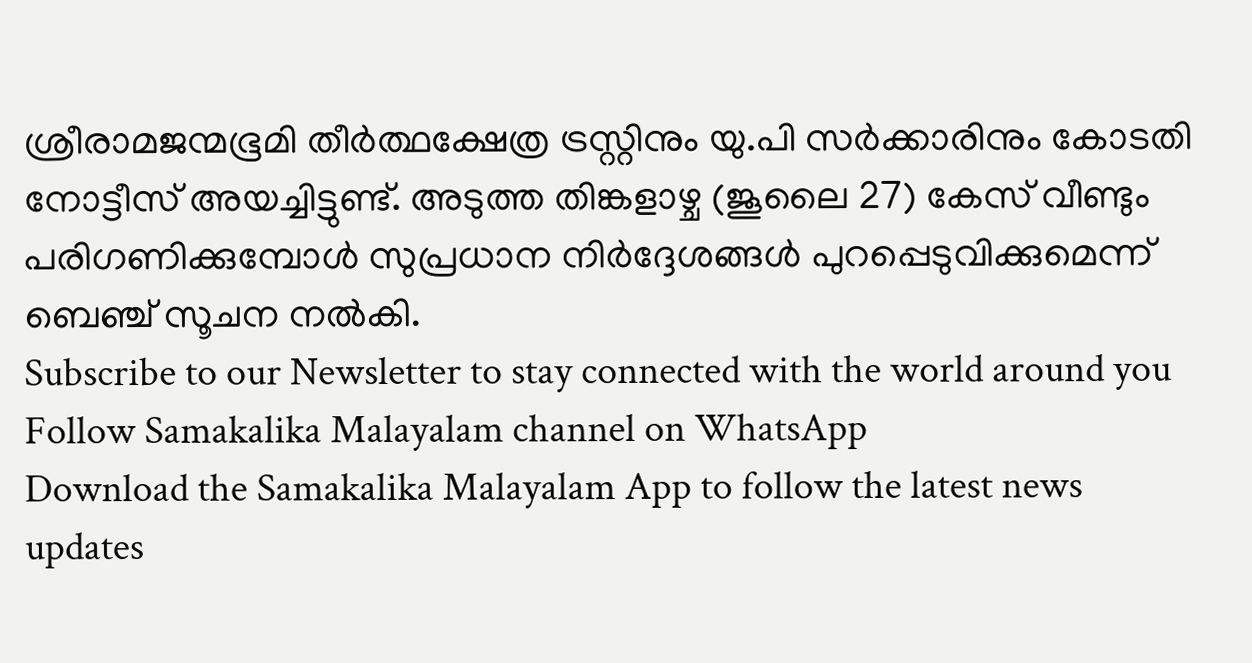ശ്രീരാമജന്മഭൂമി തീർത്ഥക്ഷേത്ര ട്രസ്റ്റിനും യു.പി സർക്കാരിനും കോടതി നോട്ടീസ് അയച്ചിട്ടുണ്ട്. അടുത്ത തിങ്കളാഴ്ച (ജൂലൈ 27) കേസ് വീണ്ടും പരിഗണിക്കുമ്പോൾ സുപ്രധാന നിർദ്ദേശങ്ങൾ പുറപ്പെടുവിക്കുമെന്ന് ബെഞ്ച് സൂചന നൽകി.
Subscribe to our Newsletter to stay connected with the world around you
Follow Samakalika Malayalam channel on WhatsApp
Download the Samakalika Malayalam App to follow the latest news updates